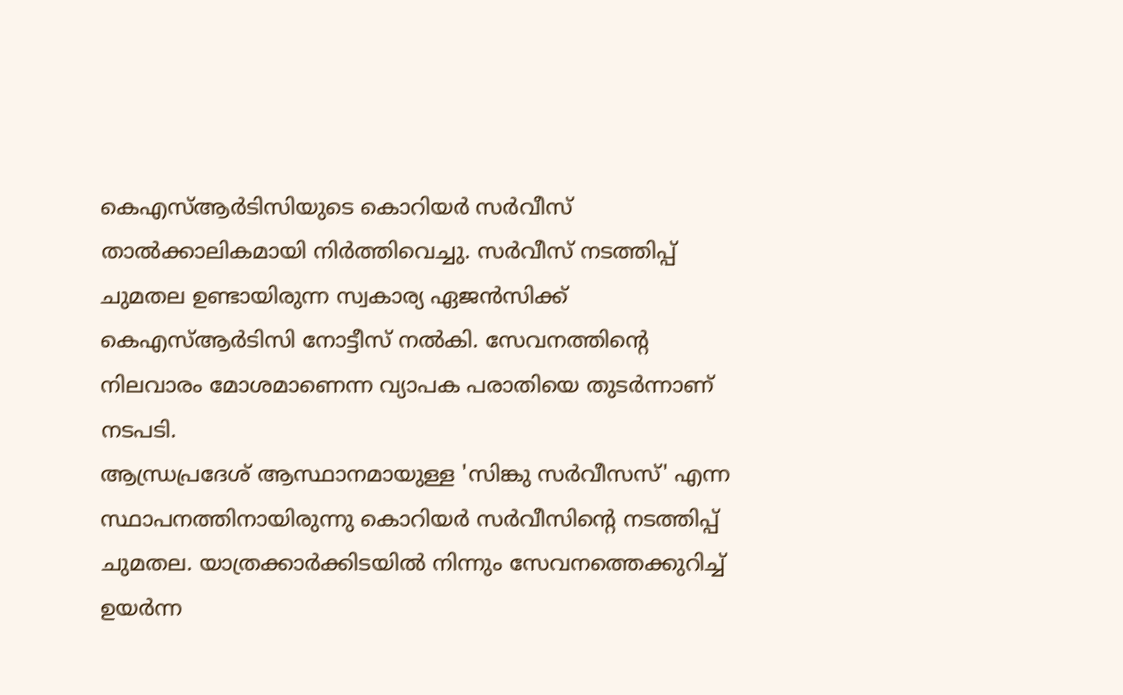കെഎസ്ആർടിസിയുടെ കൊറിയർ സർവീസ് താൽക്കാലികമായി നിർത്തിവെച്ചു. സർവീസ് നടത്തിപ്പ് ചുമതല ഉണ്ടായിരുന്ന സ്വകാര്യ ഏജൻസിക്ക് കെഎസ്ആർടിസി നോട്ടീസ് നൽകി. സേവനത്തിന്റെ നിലവാരം മോശമാണെന്ന വ്യാപക പരാതിയെ തുടർന്നാണ് നടപടി.
ആന്ധ്രപ്രദേശ് ആസ്ഥാനമായുള്ള 'സിങ്കു സർവീസസ്' എന്ന സ്ഥാപനത്തിനായിരുന്നു കൊറിയർ സർവീസിന്റെ നടത്തിപ്പ് ചുമതല. യാത്രക്കാർക്കിടയിൽ നിന്നും സേവനത്തെക്കുറിച്ച് ഉയർന്ന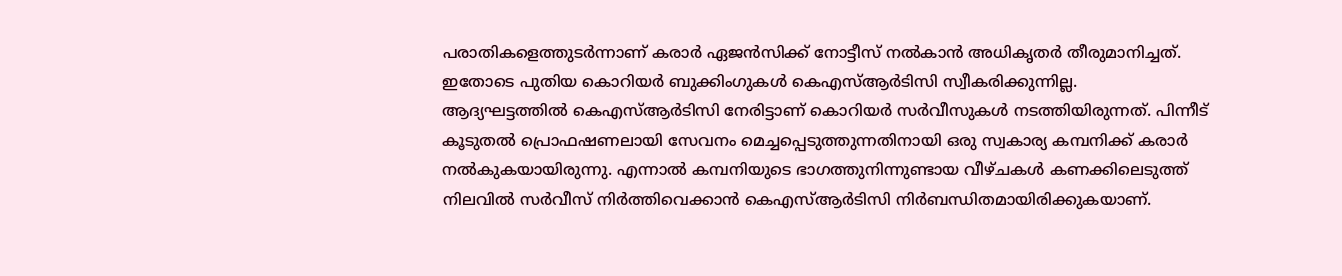പരാതികളെത്തുടർന്നാണ് കരാർ ഏജൻസിക്ക് നോട്ടീസ് നൽകാൻ അധികൃതർ തീരുമാനിച്ചത്. ഇതോടെ പുതിയ കൊറിയർ ബുക്കിംഗുകൾ കെഎസ്ആർടിസി സ്വീകരിക്കുന്നില്ല.
ആദ്യഘട്ടത്തിൽ കെഎസ്ആർടിസി നേരിട്ടാണ് കൊറിയർ സർവീസുകൾ നടത്തിയിരുന്നത്. പിന്നീട് കൂടുതൽ പ്രൊഫഷണലായി സേവനം മെച്ചപ്പെടുത്തുന്നതിനായി ഒരു സ്വകാര്യ കമ്പനിക്ക് കരാർ നൽകുകയായിരുന്നു. എന്നാൽ കമ്പനിയുടെ ഭാഗത്തുനിന്നുണ്ടായ വീഴ്ചകൾ കണക്കിലെടുത്ത് നിലവിൽ സർവീസ് നിർത്തിവെക്കാൻ കെഎസ്ആർടിസി നിർബന്ധിതമായിരിക്കുകയാണ്.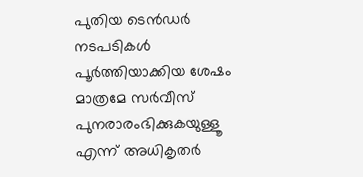പുതിയ ടെൻഡർ നടപടികൾ പൂർത്തിയാക്കിയ ശേഷം മാത്രമേ സർവീസ് പുനരാരംഭിക്കുകയുള്ളൂ എന്ന് അധികൃതർ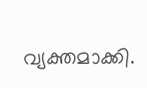വ്യക്തമാക്കി.